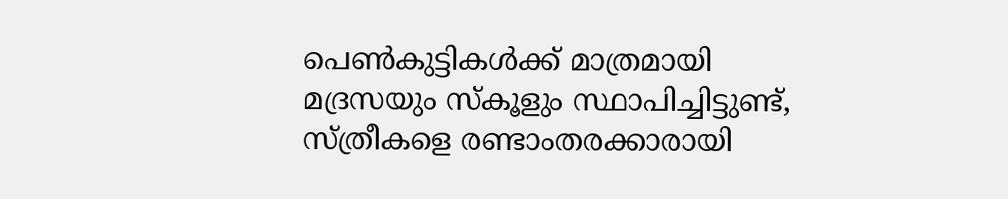പെൺകുട്ടികൾക്ക് മാത്രമായി മദ്രസയും സ്കൂളും സ്ഥാപിച്ചിട്ടുണ്ട്, സ്ത്രീകളെ രണ്ടാംതരക്കാരായി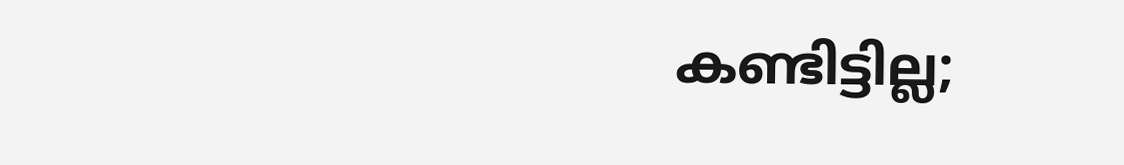കണ്ടിട്ടില്ല;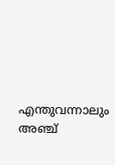എന്തുവന്നാലും അഞ്ച്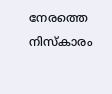നേരത്തെ നിസ്കാരം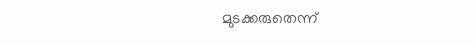മുടക്കരുതെന്ന്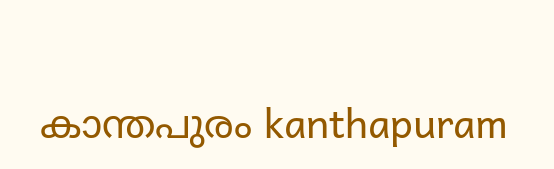കാന്തപുരം kanthapuram